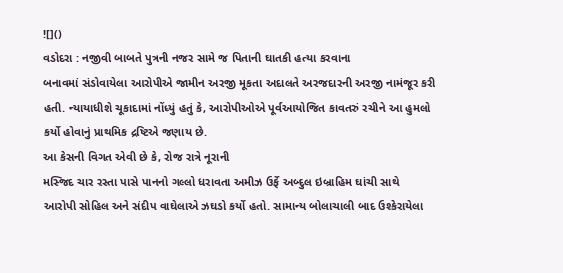![]()
વડોદરા : નજીવી બાબતે પુત્રની નજર સામે જ પિતાની ઘાતકી હત્યા કરવાના
બનાવમાં સંડોવાયેલા આરોપીએ જામીન અરજી મૂકતા અદાલતે અરજદારની અરજી નામંજૂર કરી
હતી. ન્યાયાધીશે ચૂકાદામાં નોંધ્યું હતું કે, આરોપીઓએ પૂર્વઆયોજિત કાવતરું રચીને આ હુમલો
કર્યો હોવાનું પ્રાથમિક દ્રષ્ટિએ જણાય છે.
આ કેસની વિગત એવી છે કે, રોજ રાત્રે નૂરાની
મસ્જિદ ચાર રસ્તા પાસે પાનનો ગલ્લો ધરાવતા અમીઝ ઉર્ફે અબ્દુલ ઇબ્રાહિમ ઘાંચી સાથે
આરોપી સોહિલ અને સંદીપ વાઘેલાએ ઝઘડો કર્યો હતો. સામાન્ય બોલાચાલી બાદ ઉશ્કેરાયેલા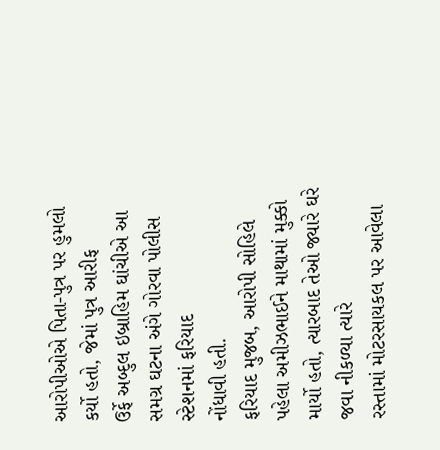આરોપીઓએ પિતા-પુત્ર પર હુમલો કર્યો હતો, જેમાં પુત્ર આરીફ
ઉર્ફે અબ્દુલ ઇબ્રાહિમ ઘાંચીએ આ સમગ્ર ઘટના અંગે ગોરવા પોલીસ સ્ટેશનમાં ફરિયાદ
નોંધાવી હતી.
ફરિયાદ મુજબ, આરોપી સોહિલે પહેલા અમીઝભાઈને માથામાં મુક્કો
માર્યો હતો, ત્યારબાદ તેઓ જ્યારે ઘરે જવા નીકળ્યા ત્યારે
રસ્તામાં મોટરસાયકલ પર આવેલા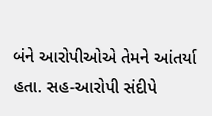બંને આરોપીઓએ તેમને આંતર્યા હતા. સહ-આરોપી સંદીપે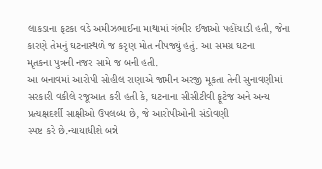લાકડાના ફટકા વડે અમીઝભાઈના માથામાં ગંભીર ઈજાઓ પહોંચાડી હતી, જેના કારણે તેમનું ઘટનાસ્થળે જ કરૃણ મોત નીપજ્યું હતું. આ સમગ્ર ઘટના
મૃતકના પુત્રની નજર સામે જ બની હતી.
આ બનાવમાં આરોપી સોહીલ રાણાએ જામીન અરજી મૂકતા તેની સુનાવણીમાં
સરકારી વકીલે રજૂઆત કરી હતી કે, ઘટનાના સીસીટીવી ફૂટેજ અને અન્ય
પ્રત્યક્ષદર્શી સાક્ષીઓ ઉપલબ્ધ છે, જે આરોપીઓની સંડોવણી
સ્પષ્ટ કરે છે.ન્યાયાધીશે બન્ને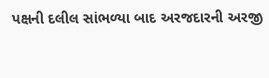પક્ષની દલીલ સાંભળ્યા બાદ અરજદારની અરજી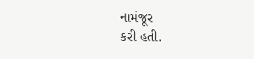નામંજૂર
કરી હતી.